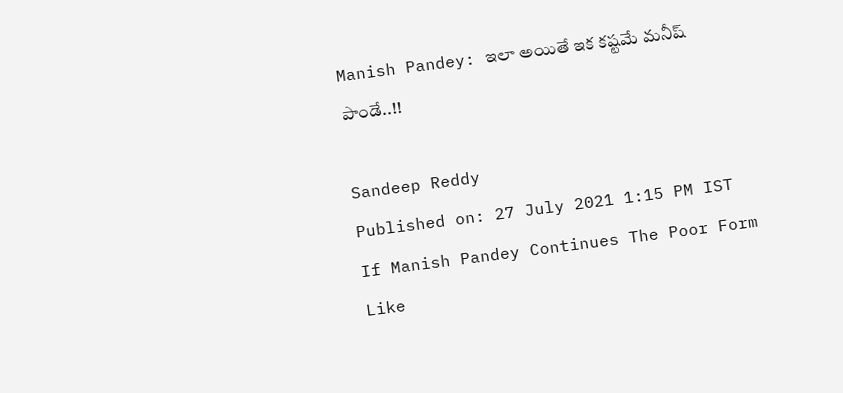Manish Pandey: ఇలా అయితే ఇక కష్టమే మనీష్ పాండే..!!

Sandeep Reddy
Published on: 27 July 2021 1:15 PM IST
If Manish Pandey Continues The Poor Form Like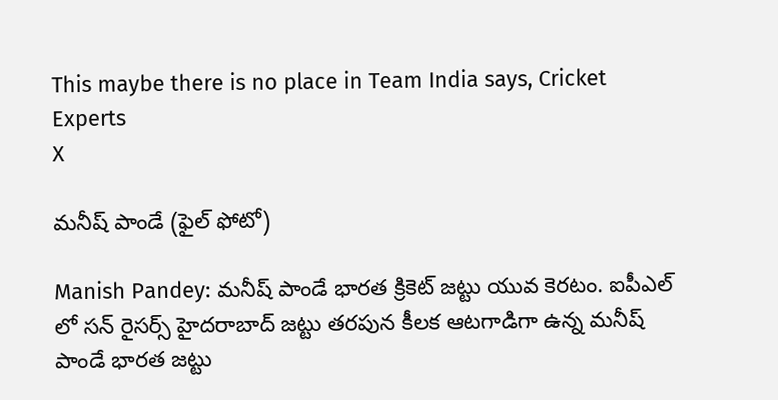This maybe there is no place in Team India says, Cricket Experts
X

మనీష్ పాండే (ఫైల్ ఫోటో)

Manish Pandey: మనీష్ పాండే భారత క్రికెట్ జట్టు యువ కెరటం. ఐపీఎల్ లో సన్ రైసర్స్ హైదరాబాద్ జట్టు తరపున కీలక ఆటగాడిగా ఉన్న మనీష్ పాండే భారత జట్టు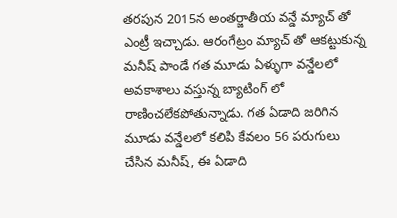తరపున 2015న అంతర్జాతీయ వన్డే మ్యాచ్ తో ఎంట్రీ ఇచ్చాడు. ఆరంగేట్రం మ్యాచ్ తో ఆకట్టుకున్న మనీష్ పాండే గత మూడు ఏళ్ళుగా వన్డేలలో అవకాశాలు వస్తున్న బ్యాటింగ్ లో రాణించలేకపోతున్నాడు. గత ఏడాది జరిగిన మూడు వన్డేలలో కలిపి కేవలం 56 పరుగులు చేసిన మనీష్, ఈ ఏడాది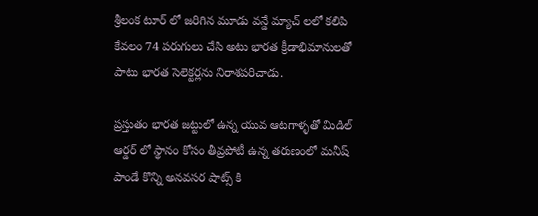శ్రీలంక టూర్ లో జరిగిన మూడు వన్డే మ్యాచ్ లలో కలిపి కేవలం 74 పరుగులు చేసి అటు భారత క్రీడాభిమానులతో పాటు భారత సెలెక్టర్లను నిరాశపరిచాడు.

ప్రస్తుతం భారత జట్టులో ఉన్న యువ ఆటగాళ్ళతో మిడిల్ ఆర్డర్ లో స్థానం కోసం తీవ్రపోటీ ఉన్న తరుణంలో మనీష్ పాండే కొన్ని అనవసర షాట్స్ కి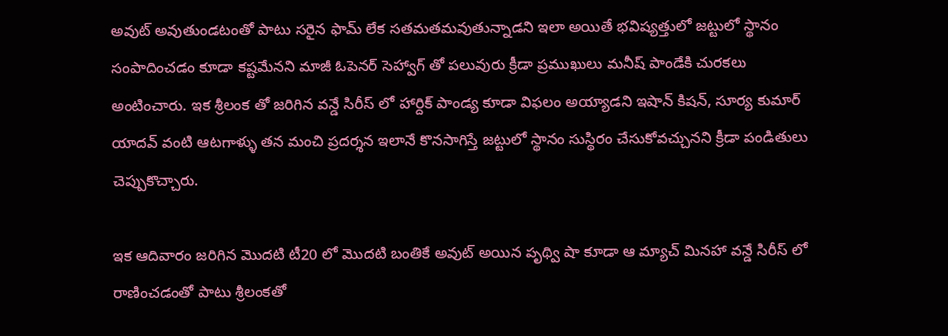అవుట్ అవుతుండటంతో పాటు సరైన ఫామ్ లేక సతమతమవుతున్నాడని ఇలా అయితే భవిష్యత్తులో జట్టులో స్థానం సంపాదించడం కూడా కష్టమేనని మాజీ ఓపెనర్ సెహ్వాగ్ తో పలువురు క్రీడా ప్రముఖులు మనీష్ పాండేకి చురకలు అంటించారు. ఇక శ్రీలంక తో జరిగిన వన్డే సిరీస్ లో హార్దిక్ పాండ్య కూడా విఫలం అయ్యాడని ఇషాన్ కిషన్, సూర్య కుమార్ యాదవ్ వంటి ఆటగాళ్ళు తన మంచి ప్రదర్శన ఇలానే కొనసాగిస్తే జట్టులో స్థానం సుస్థిరం చేసుకోవచ్చునని క్రీడా పండితులు చెప్పుకొచ్చారు.

ఇక ఆదివారం జరిగిన మొదటి టీ20 లో మొదటి బంతికే అవుట్ అయిన పృథ్వి షా కూడా ఆ మ్యాచ్ మినహా వన్డే సిరీస్ లో రాణించడంతో పాటు శ్రీలంకతో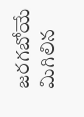జరగబోయే మిగిలిన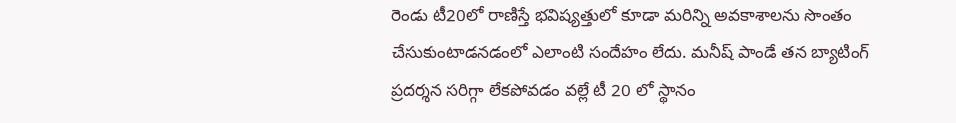రెండు టీ20లో రాణిస్తే భవిష్యత్తులో కూడా మరిన్ని అవకాశాలను సొంతం చేసుకుంటాడనడంలో ఎలాంటి సందేహం లేదు. మనీష్ పాండే తన బ్యాటింగ్ ప్రదర్శన సరిగ్గా లేకపోవడం వల్లే టీ 20 లో స్థానం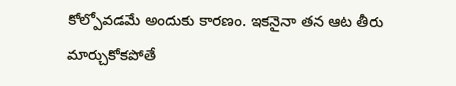కోల్పోవడమే అందుకు కారణం. ఇకనైనా తన ఆట తీరు మార్చుకోకపోతే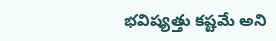భవిష్యత్తు కష్టమే అని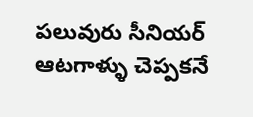పలువురు సీనియర్ ఆటగాళ్ళు చెప్పకనే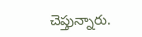చెప్తున్నారు.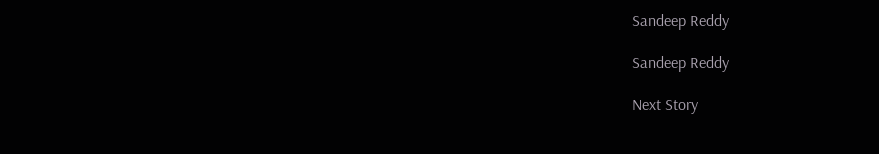Sandeep Reddy

Sandeep Reddy

Next Story